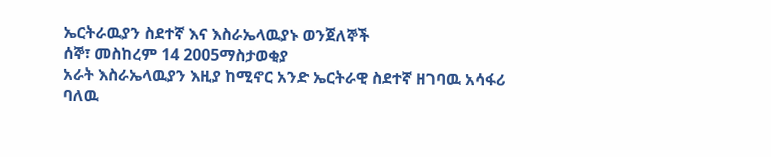ኤርትራዉያን ስደተኛ እና እስራኤላዉያኑ ወንጀለኞች
ሰኞ፣ መስከረም 14 2005ማስታወቂያ
አራት እስራኤላዉያን እዚያ ከሚኖር አንድ ኤርትራዊ ስደተኛ ዘገባዉ አሳፋሪ ባለዉ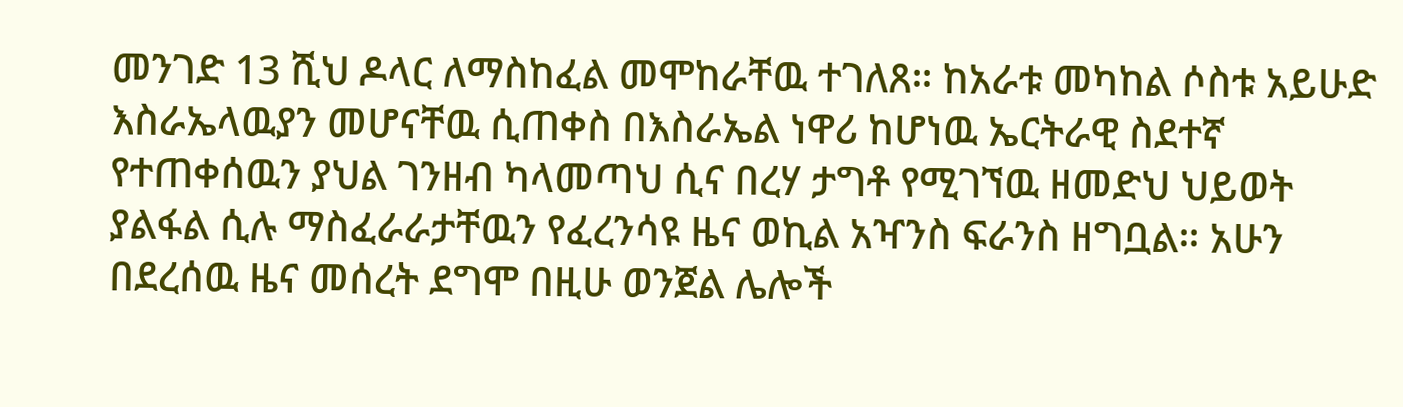መንገድ 13 ሺህ ዶላር ለማስከፈል መሞከራቸዉ ተገለጸ። ከአራቱ መካከል ሶስቱ አይሁድ እስራኤላዉያን መሆናቸዉ ሲጠቀስ በእስራኤል ነዋሪ ከሆነዉ ኤርትራዊ ስደተኛ የተጠቀሰዉን ያህል ገንዘብ ካላመጣህ ሲና በረሃ ታግቶ የሚገኘዉ ዘመድህ ህይወት ያልፋል ሲሉ ማስፈራራታቸዉን የፈረንሳዩ ዜና ወኪል አዣንስ ፍራንስ ዘግቧል። አሁን በደረሰዉ ዜና መሰረት ደግሞ በዚሁ ወንጀል ሌሎች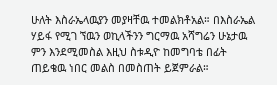ሁለት እስራኤላዉያን መያዛቸዉ ተመልክቶአል። በእስራኤል ሃይፋ የሚገ ኘዉን ወኪላችንን ግርማዉ አሻግሬን ሁኔታዉ ምን እንደሚመስል እዚህ ስቱዲዮ ከመግባቴ በፊት ጠይቄዉ ነበር መልስ በመስጠት ይጀምራል።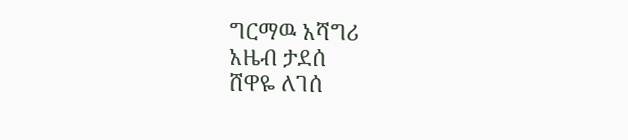ግርማዉ አሻግሪ
አዜብ ታደሰ
ሸዋዬ ለገሰ